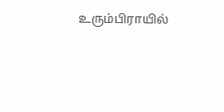உரும்பிராயில்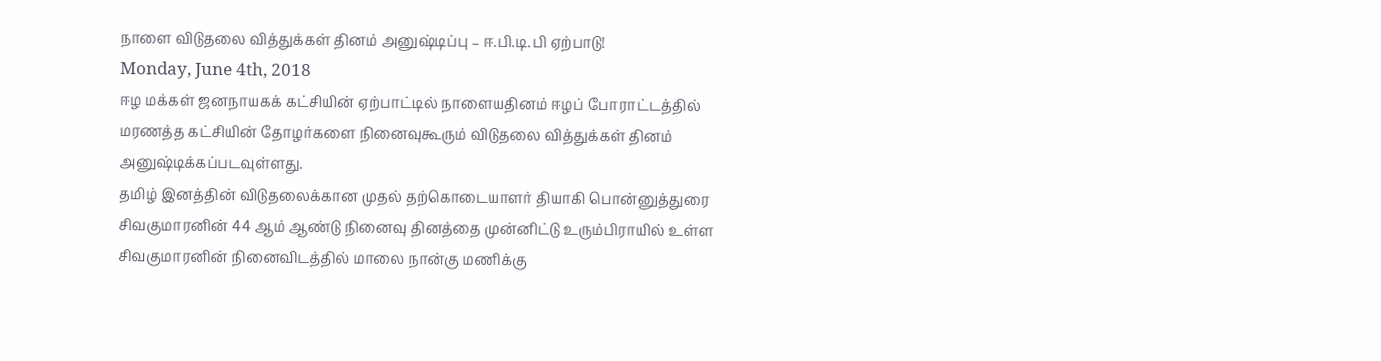நாளை விடுதலை வித்துக்கள் தினம் அனுஷ்டிப்பு – ஈ.பி.டி.பி ஏற்பாடு!
Monday, June 4th, 2018
ஈழ மக்கள் ஜனநாயகக் கட்சியின் ஏற்பாட்டில் நாளையதினம் ஈழப் போராட்டத்தில் மரணத்த கட்சியின் தோழர்களை நினைவுகூரும் விடுதலை வித்துக்கள் தினம் அனுஷ்டிக்கப்படவுள்ளது.
தமிழ் இனத்தின் விடுதலைக்கான முதல் தற்கொடையாளர் தியாகி பொன்னுத்துரை சிவகுமாரனின் 44 ஆம் ஆண்டு நினைவு தினத்தை முன்னிட்டு உரும்பிராயில் உள்ள சிவகுமாரனின் நினைவிடத்தில் மாலை நான்கு மணிக்கு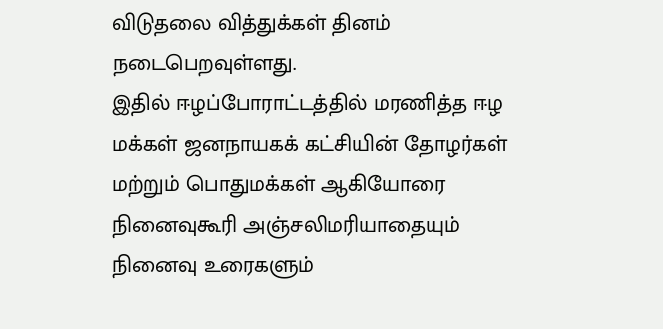விடுதலை வித்துக்கள் தினம் நடைபெறவுள்ளது.
இதில் ஈழப்போராட்டத்தில் மரணித்த ஈழ மக்கள் ஜனநாயகக் கட்சியின் தோழர்கள் மற்றும் பொதுமக்கள் ஆகியோரை நினைவுகூரி அஞ்சலிமரியாதையும் நினைவு உரைகளும்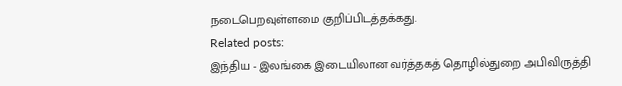நடைபெறவுள்ளமை குறிப்பிடத்தக்கது.
Related posts:
இந்திய - இலங்கை இடையிலான வர்த்தகத் தொழில்துறை அபிவிருத்தி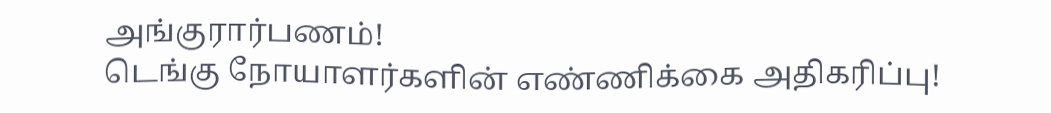அங்குரார்பணம்!
டெங்கு நோயாளர்களின் எண்ணிக்கை அதிகரிப்பு!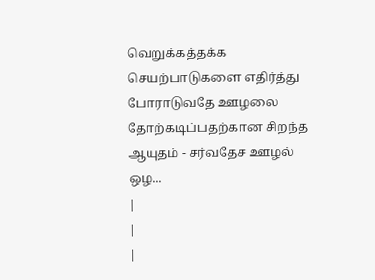வெறுக்கத்தக்க செயற்பாடுகளை எதிர்த்து போராடுவதே ஊழலை தோற்கடிப்பதற்கான சிறந்த ஆயுதம் - சர்வதேச ஊழல் ஒழ...
|
|
|